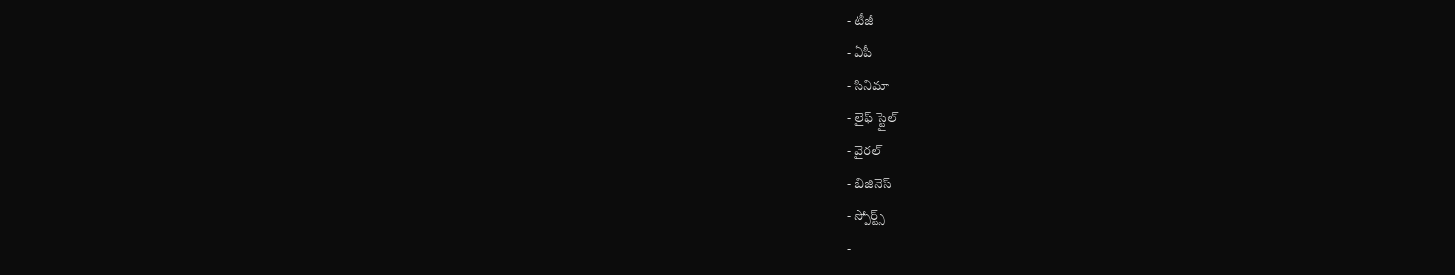- టీజీ
- ఏపీ
- సినిమా
- లైఫ్ స్టైల్
- వైరల్
- బిజినెస్
- స్పోర్ట్స్
-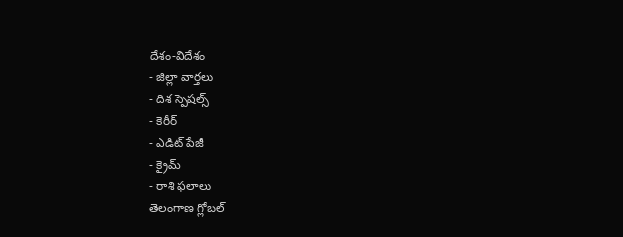దేశం-విదేశం
- జిల్లా వార్తలు
- దిశ స్పెషల్స్
- కెరీర్
- ఎడిట్ పేజీ
- క్రైమ్
- రాశి ఫలాలు
తెలంగాణ గ్లోబల్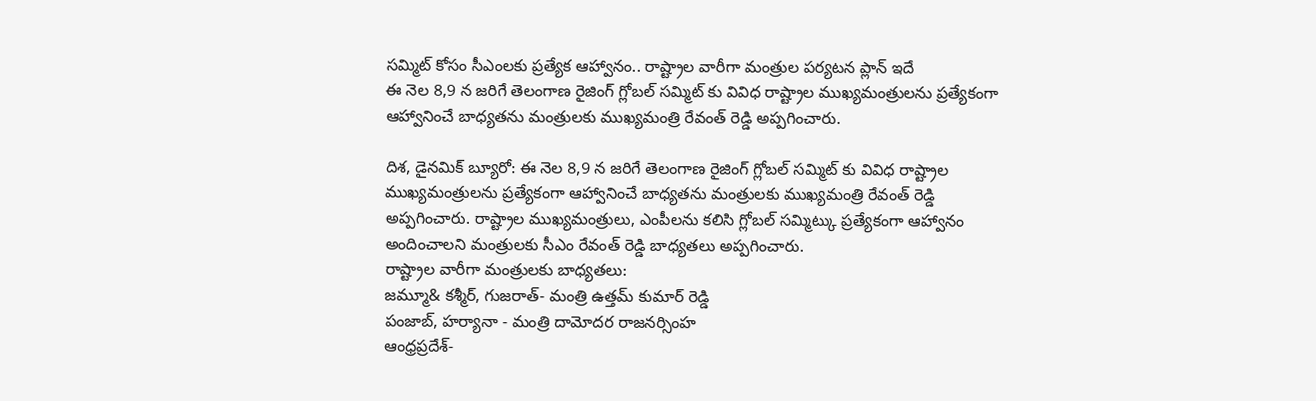సమ్మిట్ కోసం సీఎంలకు ప్రత్యేక ఆహ్వానం.. రాష్ట్రాల వారీగా మంత్రుల పర్యటన ప్లాన్ ఇదే
ఈ నెల 8,9 న జరిగే తెలంగాణ రైజింగ్ గ్లోబల్ సమ్మిట్ కు వివిధ రాష్ట్రాల ముఖ్యమంత్రులను ప్రత్యేకంగా ఆహ్వానించే బాధ్యతను మంత్రులకు ముఖ్యమంత్రి రేవంత్ రెడ్డి అప్పగించారు.

దిశ, డైనమిక్ బ్యూరో: ఈ నెల 8,9 న జరిగే తెలంగాణ రైజింగ్ గ్లోబల్ సమ్మిట్ కు వివిధ రాష్ట్రాల ముఖ్యమంత్రులను ప్రత్యేకంగా ఆహ్వానించే బాధ్యతను మంత్రులకు ముఖ్యమంత్రి రేవంత్ రెడ్డి అప్పగించారు. రాష్ట్రాల ముఖ్యమంత్రులు, ఎంపీలను కలిసి గ్లోబల్ సమ్మిట్కు ప్రత్యేకంగా ఆహ్వానం అందించాలని మంత్రులకు సీఎం రేవంత్ రెడ్డి బాధ్యతలు అప్పగించారు.
రాష్ట్రాల వారీగా మంత్రులకు బాధ్యతలు:
జమ్మూ& కశ్మీర్, గుజరాత్- మంత్రి ఉత్తమ్ కుమార్ రెడ్డి
పంజాబ్, హర్యానా - మంత్రి దామోదర రాజనర్సింహ
ఆంధ్రప్రదేశ్-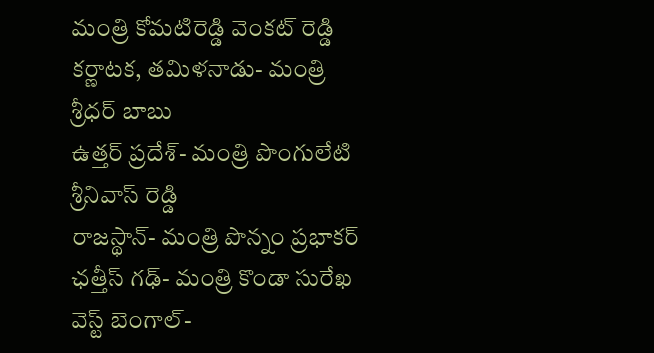మంత్రి కోమటిరెడ్డి వెంకట్ రెడ్డి
కర్ణాటక, తమిళనాడు- మంత్రి శ్రీధర్ బాబు
ఉత్తర్ ప్రదేశ్- మంత్రి పొంగులేటి శ్రీనివాస్ రెడ్డి
రాజస్థాన్- మంత్రి పొన్నం ప్రభాకర్
ఛత్తీస్ గఢ్- మంత్రి కొండా సురేఖ
వెస్ట్ బెంగాల్-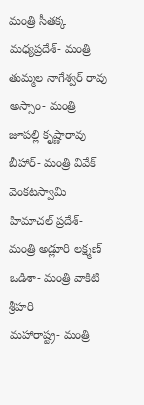మంత్రి సీతక్క
మధ్యప్రదేశ్- మంత్రి తుమ్మల నాగేశ్వర్ రావు
అస్సాం- మంత్రి జూపల్లి కృష్ణారావు
బీహార్- మంత్రి వివేక్ వెంకటస్వామి
హిమాచల్ ప్రదేశ్- మంత్రి అడ్లూరి లక్ష్మణ్
ఒడిశా- మంత్రి వాకిటి శ్రీహరి
మహారాష్ట్ర- మంత్రి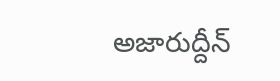అజారుద్దీన్